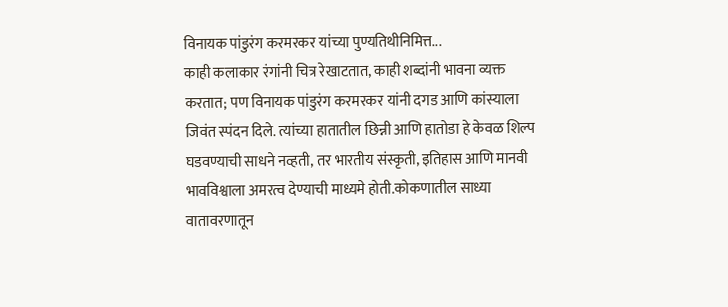विनायक पांडुरंग करमरकर यांच्या पुण्यतिथीनिमित्त...
काही कलाकार रंगांनी चित्र रेखाटतात, काही शब्दांनी भावना व्यक्त करतात; पण विनायक पांडुरंग करमरकर यांनी दगड आणि कांस्याला जिवंत स्पंदन दिले. त्यांच्या हातातील छिन्नी आणि हातोडा हे केवळ शिल्प घडवण्याची साधने नव्हती, तर भारतीय संस्कृती, इतिहास आणि मानवी भावविश्वाला अमरत्व देण्याची माध्यमे होती.कोकणातील साध्या वातावरणातून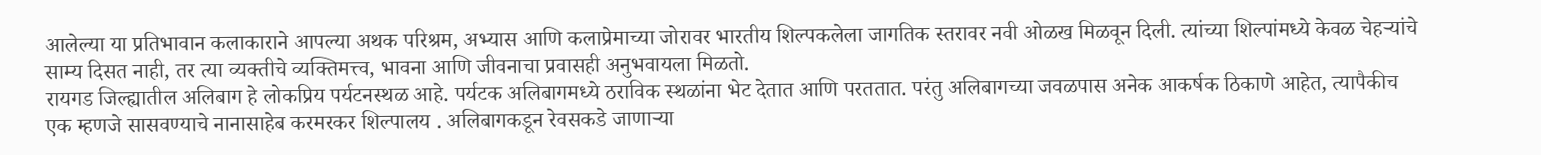आलेल्या या प्रतिभावान कलाकाराने आपल्या अथक परिश्रम, अभ्यास आणि कलाप्रेमाच्या जोरावर भारतीय शिल्पकलेला जागतिक स्तरावर नवी ओळख मिळवून दिली. त्यांच्या शिल्पांमध्ये केवळ चेहऱ्यांचे साम्य दिसत नाही, तर त्या व्यक्तीचे व्यक्तिमत्त्व, भावना आणि जीवनाचा प्रवासही अनुभवायला मिळतो.
रायगड जिल्ह्यातील अलिबाग हे लोकप्रिय पर्यटनस्थळ आहे. पर्यटक अलिबागमध्ये ठराविक स्थळांना भेट देतात आणि परततात. परंतु अलिबागच्या जवळपास अनेक आकर्षक ठिकाणे आहेत, त्यापैकीच एक म्हणजे सासवण्याचे नानासाहेब करमरकर शिल्पालय . अलिबागकडून रेवसकडे जाणाऱ्या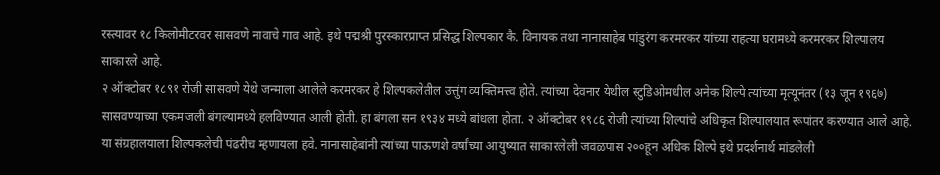रस्त्यावर १८ किलोमीटरवर सासवणे नावाचे गाव आहे. इथे पद्मश्री पुरस्कारप्राप्त प्रसिद्ध शिल्पकार कै. विनायक तथा नानासाहेब पांडुरंग करमरकर यांच्या राहत्या घरामध्ये करमरकर शिल्पालय साकारले आहे.
२ ऑक्टोबर १८९१ रोजी सासवणे येथे जन्माला आलेले करमरकर हे शिल्पकलेतील उत्तुंग व्यक्तिमत्त्व होते. त्यांच्या देवनार येथील स्टुडिओमधील अनेक शिल्पे त्यांच्या मृत्यूनंतर (१३ जून १९६७) सासवण्याच्या एकमजली बंगल्यामध्ये हलविण्यात आली होती. हा बंगला सन १९३४ मध्ये बांधला होता. २ ऑक्टोबर १९८६ रोजी त्यांच्या शिल्पांचे अधिकृत शिल्पालयात रूपांतर करण्यात आले आहे. या संग्रहालयाला शिल्पकलेची पंढरीच म्हणायला हवे. नानासाहेबांनी त्यांच्या पाऊणशे वर्षांच्या आयुष्यात साकारलेली जवळपास २००हून अधिक शिल्पे इथे प्रदर्शनार्थ मांडलेली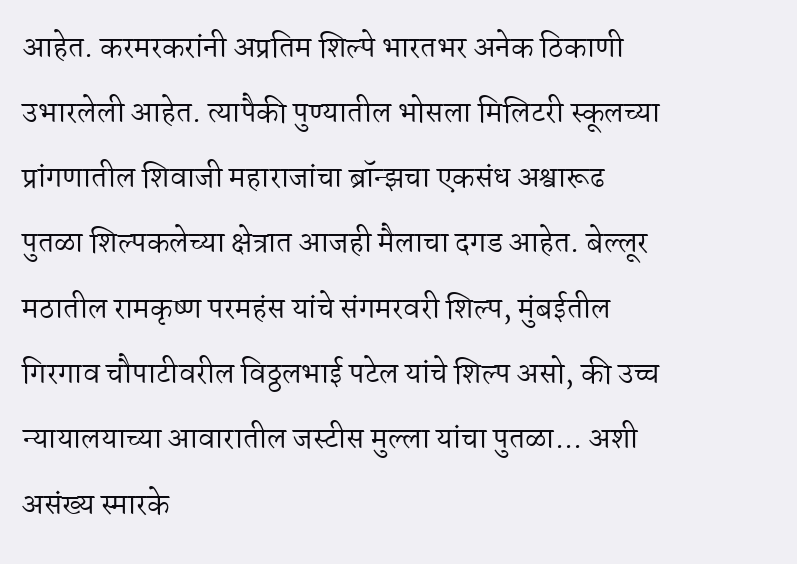आहेत. करमरकरांनी अप्रतिम शिल्पे भारतभर अनेक ठिकाणी उभारलेली आहेत. त्यापैकी पुण्यातील भोसला मिलिटरी स्कूलच्या प्रांगणातील शिवाजी महाराजांचा ब्रॉन्झचा एकसंध अश्वारूढ पुतळा शिल्पकलेच्या क्षेत्रात आजही मैलाचा दगड आहेत. बेल्लूर मठातील रामकृष्ण परमहंस यांचे संगमरवरी शिल्प, मुंबईतील गिरगाव चौपाटीवरील विठ्ठलभाई पटेल यांचे शिल्प असो, की उच्च न्यायालयाच्या आवारातील जस्टीस मुल्ला यांचा पुतळा... अशी असंख्य स्मारके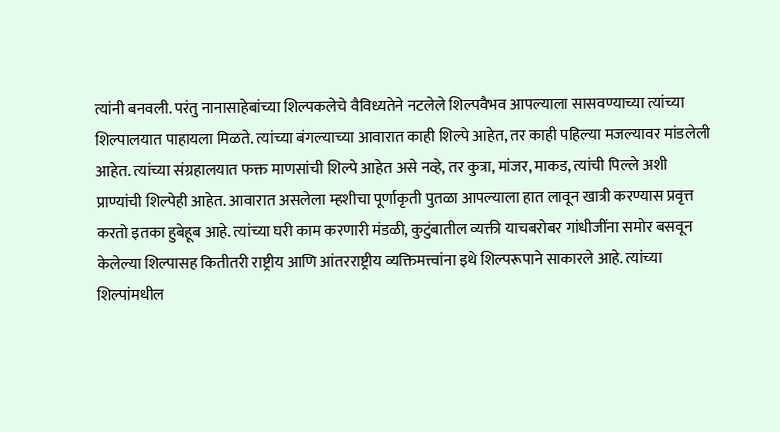त्यांनी बनवली. परंतु नानासाहेबांच्या शिल्पकलेचे वैविध्यतेने नटलेले शिल्पवैभव आपल्याला सासवण्याच्या त्यांच्या शिल्पालयात पाहायला मिळते. त्यांच्या बंगल्याच्या आवारात काही शिल्पे आहेत, तर काही पहिल्या मजल्यावर मांडलेली आहेत. त्यांच्या संग्रहालयात फक्त माणसांची शिल्पे आहेत असे नव्हे, तर कुत्रा, मांजर, माकड, त्यांची पिल्ले अशी प्राण्यांची शिल्पेही आहेत. आवारात असलेला म्हशीचा पूर्णाकृती पुतळा आपल्याला हात लावून खात्री करण्यास प्रवृत्त करतो इतका हुबेहूब आहे. त्यांच्या घरी काम करणारी मंडळी, कुटुंबातील व्यक्ती याचबरोबर गांधीजींना समोर बसवून केलेल्या शिल्पासह कितीतरी राष्ट्रीय आणि आंतरराष्ट्रीय व्यक्तिमत्त्वांना इथे शिल्परूपाने साकारले आहे. त्यांच्या शिल्पांमधील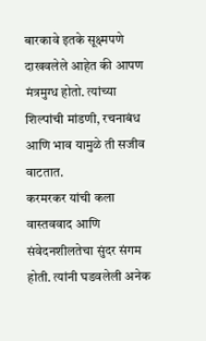बारकावे इतके सूक्ष्मपणे दाखवलेले आहेत की आपण मंत्रमुग्ध होतो. त्यांच्या शिल्पांची मांडणी, रचनाबंध आणि भाव यामुळे ती सजीव वाटतात.
करमरकर यांची कला वास्तववाद आणि संवेदनशीलतेचा सुंदर संगम होती. त्यांनी घडवलेली अनेक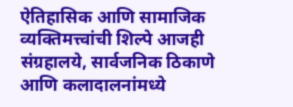ऐतिहासिक आणि सामाजिक व्यक्तिमत्त्वांची शिल्पे आजही संग्रहालये, सार्वजनिक ठिकाणे आणि कलादालनांमध्ये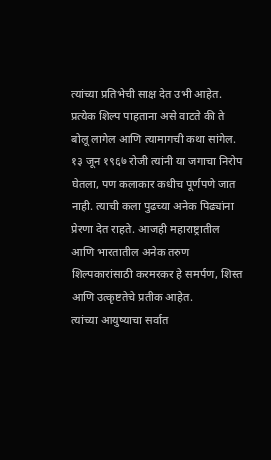त्यांच्या प्रतिभेची साक्ष देत उभी आहेत. प्रत्येक शिल्प पाहताना असे वाटते की ते बोलू लागेल आणि त्यामागची कथा सांगेल.
१३ जून १९६७ रोजी त्यांनी या जगाचा निरोप घेतला, पण कलाकार कधीच पूर्णपणे जात नाही. त्याची कला पुढच्या अनेक पिढ्यांना प्रेरणा देत राहते. आजही महाराष्ट्रातील आणि भारतातील अनेक तरुण शिल्पकारांसाठी करमरकर हे समर्पण, शिस्त आणि उत्कृष्टतेचे प्रतीक आहेत.
त्यांच्या आयुष्याचा सर्वात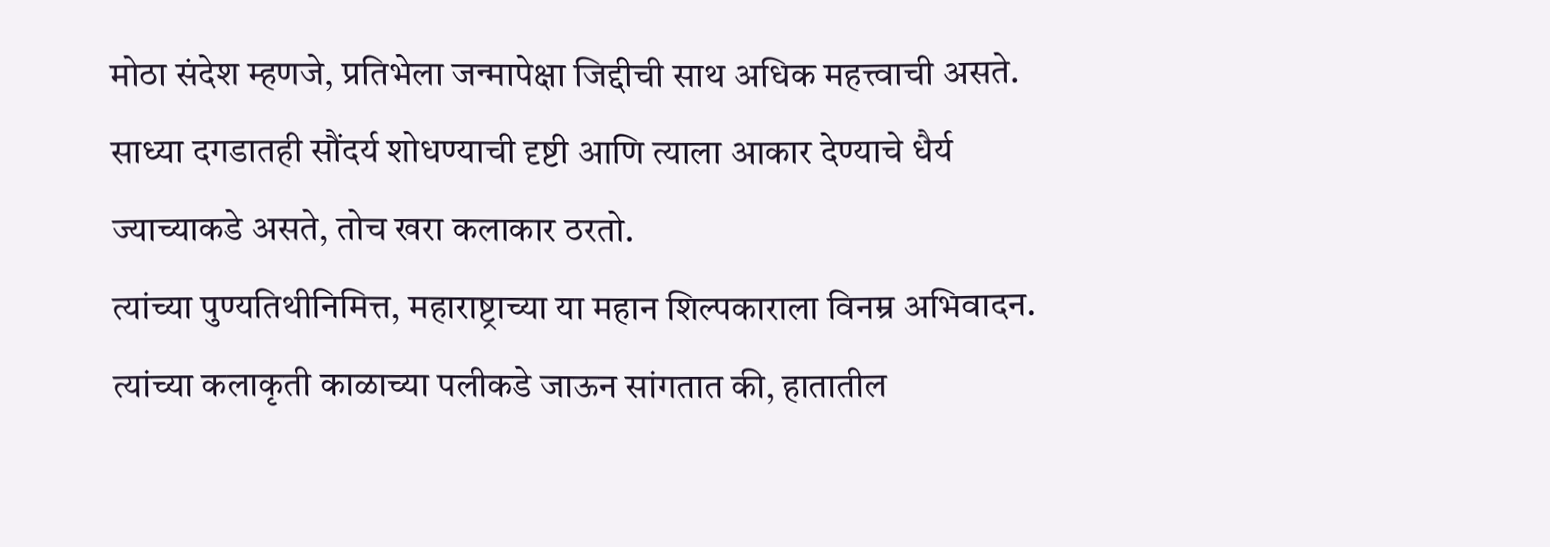मोठा संदेश म्हणजे, प्रतिभेला जन्मापेक्षा जिद्दीची साथ अधिक महत्त्वाची असते. साध्या दगडातही सौंदर्य शोधण्याची दृष्टी आणि त्याला आकार देण्याचे धैर्य ज्याच्याकडे असते, तोच खरा कलाकार ठरतो.
त्यांच्या पुण्यतिथीनिमित्त, महाराष्ट्राच्या या महान शिल्पकाराला विनम्र अभिवादन. त्यांच्या कलाकृती काळाच्या पलीकडे जाऊन सांगतात की, हातातील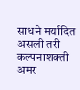साधने मर्यादित असली तरी कल्पनाशक्ती अमर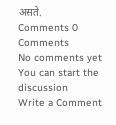असते.
Comments 0 Comments
No comments yet
You can start the discussion
Write a Comment